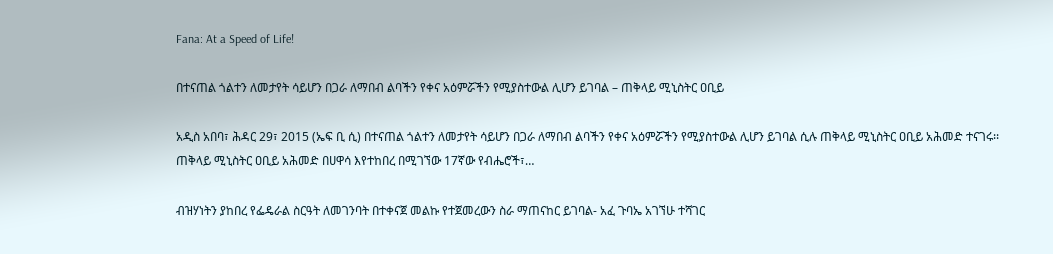Fana: At a Speed of Life!

በተናጠል ጎልተን ለመታየት ሳይሆን በጋራ ለማበብ ልባችን የቀና አዕምሯችን የሚያስተውል ሊሆን ይገባል – ጠቅላይ ሚኒስትር ዐቢይ

አዲስ አበባ፣ ሕዳር 29፣ 2015 (ኤፍ ቢ ሲ) በተናጠል ጎልተን ለመታየት ሳይሆን በጋራ ለማበብ ልባችን የቀና አዕምሯችን የሚያስተውል ሊሆን ይገባል ሲሉ ጠቅላይ ሚኒስትር ዐቢይ አሕመድ ተናገሩ፡፡   ጠቅላይ ሚኒስትር ዐቢይ አሕመድ በሀዋሳ እየተከበረ በሚገኘው 17ኛው የብሔሮች፣…

ብዝሃነትን ያከበረ የፌዴራል ስርዓት ለመገንባት በተቀናጀ መልኩ የተጀመረውን ስራ ማጠናከር ይገባል- አፈ ጉባኤ አገኘሁ ተሻገር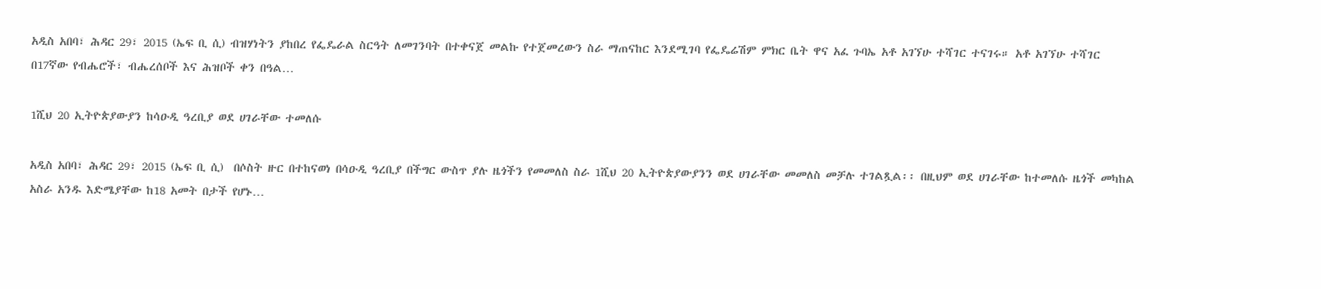አዲስ አበባ፣ ሕዳር 29፣ 2015 (ኤፍ ቢ ሲ) ብዝሃነትን ያከበረ የፌዴራል ስርዓት ለመገንባት በተቀናጀ መልኩ የተጀመረውን ስራ ማጠናከር እንደሚገባ የፌዴሬሽም ምክር ቤት ዋና አፈ ጉባኤ አቶ አገኘሁ ተሻገር ተናገሩ። አቶ አገኘሁ ተሻገር በ17ኛው የብሔሮች፣ ብሔረሰቦች እና ሕዝቦች ቀን በዓል…

1ሺህ 20 ኢትዮጵያውያን ከሳዑዲ ዓረቢያ ወደ ሀገራቸው ተመለሱ

አዲስ አበባ፣ ሕዳር 29፣ 2015 (ኤፍ ቢ ሲ)  በሶስት ዙር በተከናወነ በሳዑዲ ዓረቢያ በችግር ውስጥ ያሉ ዜጎችን የመመለስ ስራ 1ሺህ 20 ኢትዮጵያውያንን ወደ ሀገራቸው መመለስ መቻሉ ተገልጿል፡፡ በዚህም ወደ ሀገራቸው ከተመለሱ ዜጎች መካከል አስራ አንዱ እድሜያቸው ከ18 አመት በታች የሆኑ…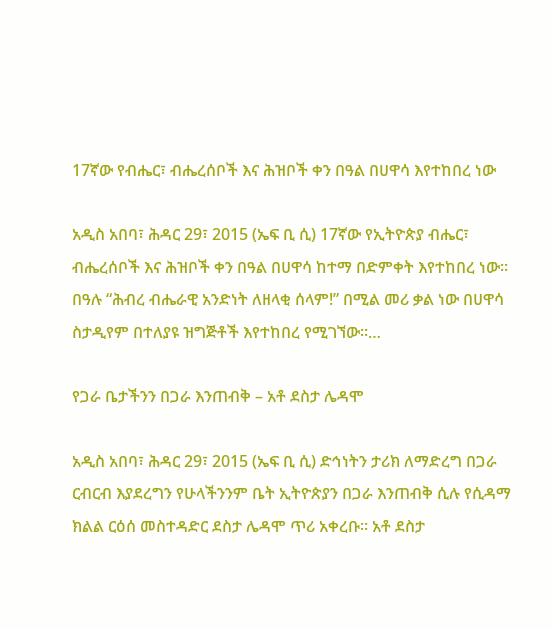17ኛው የብሔር፣ ብሔረሰቦች እና ሕዝቦች ቀን በዓል በሀዋሳ እየተከበረ ነው

አዲስ አበባ፣ ሕዳር 29፣ 2015 (ኤፍ ቢ ሲ) 17ኛው የኢትዮጵያ ብሔር፣ ብሔረሰቦች እና ሕዝቦች ቀን በዓል በሀዋሳ ከተማ በድምቀት እየተከበረ ነው፡፡ በዓሉ “ሕብረ ብሔራዊ አንድነት ለዘላቂ ሰላም!” በሚል መሪ ቃል ነው በሀዋሳ ስታዲየም በተለያዩ ዝግጅቶች እየተከበረ የሚገኘው፡፡…

የጋራ ቤታችንን በጋራ እንጠብቅ – አቶ ደስታ ሌዳሞ

አዲስ አበባ፣ ሕዳር 29፣ 2015 (ኤፍ ቢ ሲ) ድኅነትን ታሪክ ለማድረግ በጋራ ርብርብ እያደረግን የሁላችንንም ቤት ኢትዮጵያን በጋራ እንጠብቅ ሲሉ የሲዳማ ክልል ርዕሰ መስተዳድር ደስታ ሌዳሞ ጥሪ አቀረቡ፡፡ አቶ ደስታ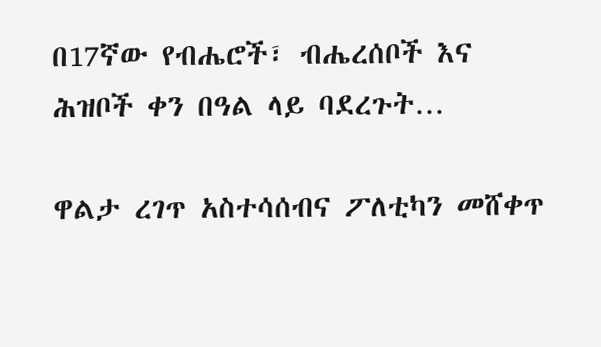በ17ኛው የብሔሮች፣ ብሔረሰቦች እና ሕዝቦች ቀን በዓል ላይ ባደረጉት…

ዋልታ ረገጥ አስተሳሰብና ፖለቲካን መሸቀጥ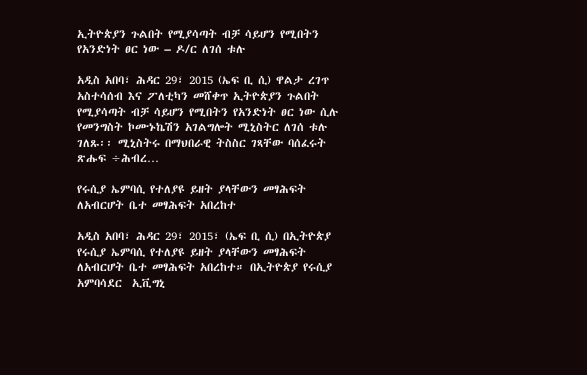ኢትዮጵያን ጉልበት የሚያሳጣት ብቻ ሳይሆን የሚበትን የአንድነት ፀር ነው – ዶ/ር ለገሰ ቱሉ

አዲስ አበባ፣ ሕዳር 29፣ 2015 (ኤፍ ቢ ሲ) ዋልታ ረገጥ አስተሳሰብ እና ፖለቲካን መሸቀጥ ኢትዮጵያን ጉልበት የሚያሳጣት ብቻ ሳይሆን የሚበትን የአንድነት ፀር ነው ሲሉ የመንግስት ኮሙኑኬሽን አገልግሎት ሚኒስትር ለገሰ ቱሉ ገለጹ፡፡ ሚኒስትሩ በማህበራዊ ትስስር ገጻቸው ባሰፈሩት ጽሑፍ ÷ሕብረ…

የሩሲያ ኤምባሲ የተለያዩ ይዘት ያላቸውን መፃሕፍት ለአብርሆት ቤተ መፃሕፍት አበረከተ

አዲስ አበባ፣ ሕዳር 29፣ 2015፣ (ኤፍ ቢ ሲ) በኢትዮጵያ የሩሲያ ኤምባሲ የተለያዩ ይዘት ያላቸውን መፃሕፍት ለአብርሆት ቤተ መፃሕፍት አበረከተ። በኢትዮጵያ የሩሲያ አምባሳደር  ኢቪግኒ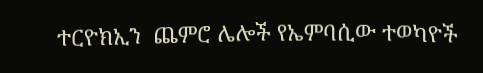ተርዮክኢን  ጨምሮ ሌሎች የኤምባሲው ተወካዮች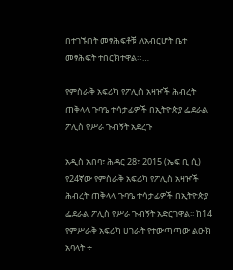በተገኙበት መፃሕፍቶቹ ለአብርሆት ቤተ መፃሕፍት ተበርክተዋል።…

የምስራቅ አፍሪካ የፖሊስ አዛዦች ሕብረት ጠቅላላ ጉባዔ ተሳታፊዎች በኢትዮጵያ ፌደራል ፖሊስ የሥራ ጉብኝት አደረጉ

አዲስ አበባ፣ ሕዳር 28፣ 2015 (ኤፍ ቢ ሲ) የ24ኛው የምስራቅ አፍሪካ የፖሊስ አዛዦች ሕብረት ጠቅላላ ጉባዔ ተሳታፊዎች በኢትዮጵያ ፌደራል ፖሊስ የሥራ ጉብኝት አድርገዋል፡፡ ከ14 የምሥራቅ አፍሪካ ሀገራት የተውጣጣው ልዑክ አባላት ÷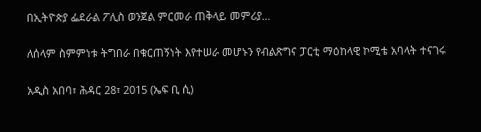በኢትዮጵያ ፌደራል ፖሊስ ወንጀል ምርመራ ጠቅላይ መምሪያ…

ለሰላም ስምምነቱ ትግበራ በቁርጠኝነት እየተሠራ መሆኑን የብልጽግና ፓርቲ ማዕከላዊ ኮሚቴ አባላት ተናገሩ

አዲስ አበባ፣ ሕዳር 28፣ 2015 (ኤፍ ቢ ሲ)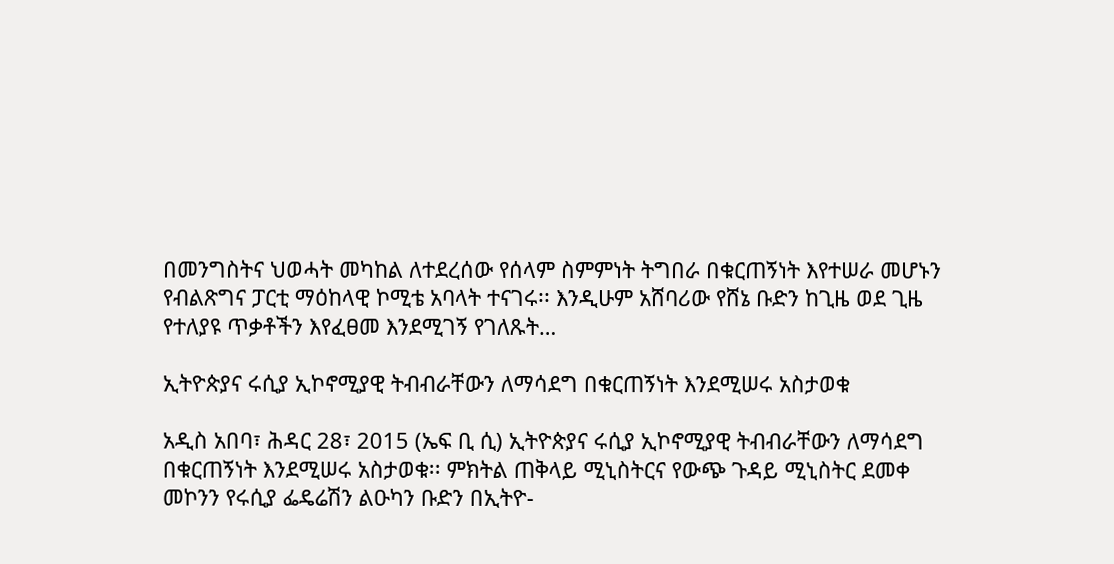በመንግስትና ህወሓት መካከል ለተደረሰው የሰላም ስምምነት ትግበራ በቁርጠኝነት እየተሠራ መሆኑን የብልጽግና ፓርቲ ማዕከላዊ ኮሚቴ አባላት ተናገሩ፡፡ እንዲሁም አሸባሪው የሸኔ ቡድን ከጊዜ ወደ ጊዜ የተለያዩ ጥቃቶችን እየፈፀመ እንደሚገኝ የገለጹት…

ኢትዮጵያና ሩሲያ ኢኮኖሚያዊ ትብብራቸውን ለማሳደግ በቁርጠኝነት እንደሚሠሩ አስታወቁ

አዲስ አበባ፣ ሕዳር 28፣ 2015 (ኤፍ ቢ ሲ) ኢትዮጵያና ሩሲያ ኢኮኖሚያዊ ትብብራቸውን ለማሳደግ በቁርጠኝነት እንደሚሠሩ አስታወቁ፡፡ ምክትል ጠቅላይ ሚኒስትርና የውጭ ጉዳይ ሚኒስትር ደመቀ መኮንን የሩሲያ ፌዴሬሽን ልዑካን ቡድን በኢትዮ-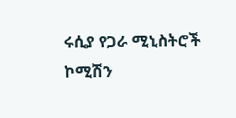ሩሲያ የጋራ ሚኒስትሮች ኮሚሽን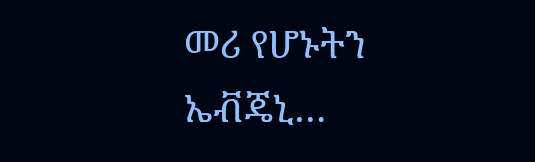መሪ የሆኑትን ኤቭጄኒ…